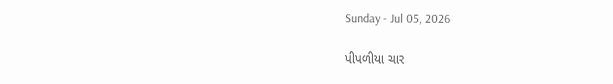Sunday - Jul 05, 2026

પીપળીયા ચાર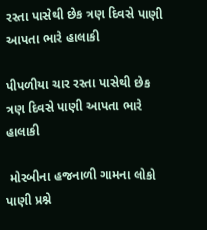રસ્તા પાસેથી છેક ત્રણ દિવસે પાણી આપતા ભારે હાલાકી

પીપળીયા ચાર રસ્તા પાસેથી છેક ત્રણ દિવસે પાણી આપતા ભારે હાલાકી

 મોરબીના હજનાળી ગામના લોકો પાણી પ્રશ્ને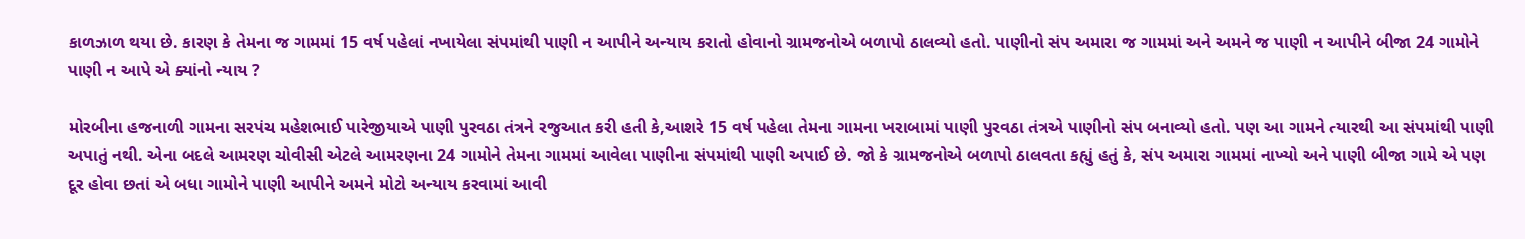કાળઝાળ થયા છે. કારણ કે તેમના જ ગામમાં 15 વર્ષ પહેલાં નખાયેલા સંપમાંથી પાણી ન આપીને અન્યાય કરાતો હોવાનો ગ્રામજનોએ બળાપો ઠાલવ્યો હતો. પાણીનો સંપ અમારા જ ગામમાં અને અમને જ પાણી ન આપીને બીજા 24 ગામોને પાણી ન આપે એ ક્યાંનો ન્યાય ?

મોરબીના હજનાળી ગામના સરપંચ મહેશભાઈ પારેજીયાએ પાણી પુરવઠા તંત્રને રજુઆત કરી હતી કે,આશરે 15 વર્ષ પહેલા તેમના ગામના ખરાબામાં પાણી પુરવઠા તંત્રએ પાણીનો સંપ બનાવ્યો હતો. પણ આ ગામને ત્યારથી આ સંપમાંથી પાણી અપાતું નથી. એના બદલે આમરણ ચોવીસી એટલે આમરણના 24 ગામોને તેમના ગામમાં આવેલા પાણીના સંપમાંથી પાણી અપાઈ છે. જો કે ગ્રામજનોએ બળાપો ઠાલવતા કહ્યું હતું કે, સંપ અમારા ગામમાં નાખ્યો અને પાણી બીજા ગામે એ પણ દૂર હોવા છતાં એ બધા ગામોને પાણી આપીને અમને મોટો અન્યાય કરવામાં આવી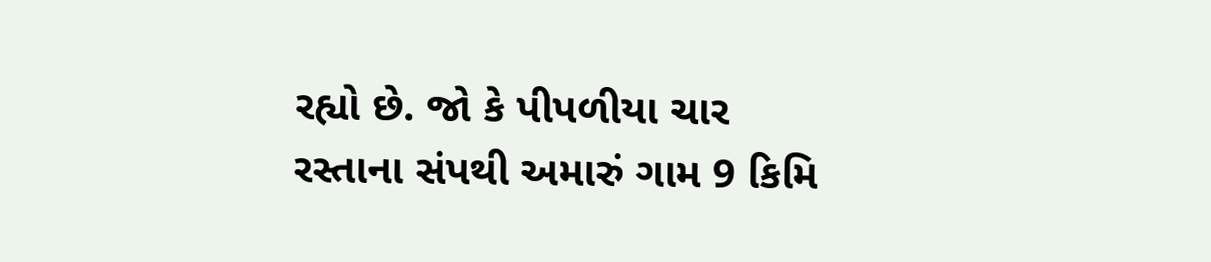રહ્યો છે. જો કે પીપળીયા ચાર રસ્તાના સંપથી અમારું ગામ 9 કિમિ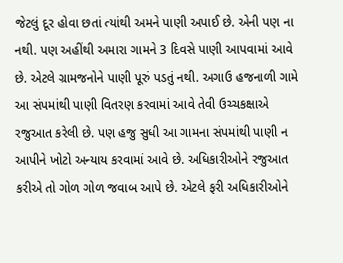જેટલું દૂર હોવા છતાં ત્યાંથી અમને પાણી અપાઈ છે. એની પણ ના નથી. પણ અહીંથી અમારા ગામને 3 દિવસે પાણી આપવામાં આવે છે. એટલે ગ્રામજનોને પાણી પૂરું પડતું નથી. અગાઉ હજનાળી ગામે આ સંપમાંથી પાણી વિતરણ કરવામાં આવે તેવી ઉચ્ચકક્ષાએ રજુઆત કરેલી છે. પણ હજુ સુધી આ ગામના સંપમાંથી પાણી ન આપીને ખોટો અન્યાય કરવામાં આવે છે. અધિકારીઓને રજુઆત કરીએ તો ગોળ ગોળ જવાબ આપે છે. એટલે ફરી અધિકારીઓને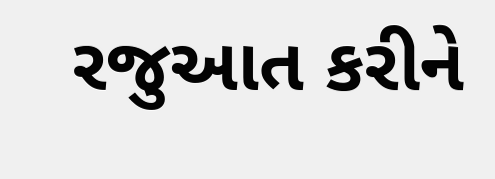રજુઆત કરીને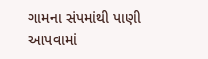ગામના સંપમાંથી પાણી આપવામાં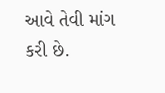આવે તેવી માંગ કરી છે.